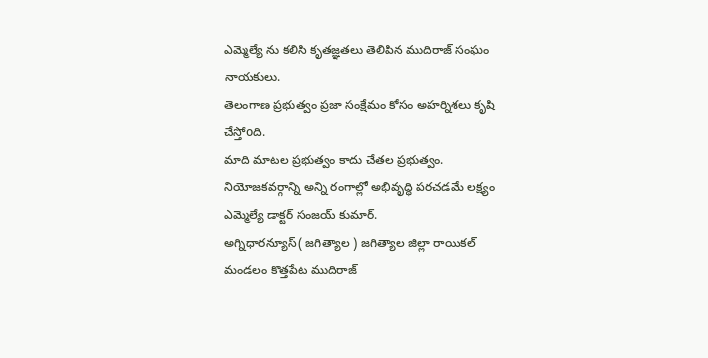ఎమ్మెల్యే ను కలిసి కృతజ్ఞతలు తెలిపిన ముదిరాజ్ సంఘం నాయకులు.
తెలంగాణ ప్రభుత్వం ప్రజా సంక్షేమం కోసం అహర్నిశలు కృషి చేస్తోoది.
మాది మాటల ప్రభుత్వం కాదు చేతల ప్రభుత్వం.
నియోజకవర్గాన్ని అన్ని రంగాల్లో అభివృద్ధి పరచడమే లక్ష్యం ఎమ్మెల్యే డాక్టర్ సంజయ్ కుమార్.
అగ్నిధారన్యూస్( జగిత్యాల ) జగిత్యాల జిల్లా రాయికల్ మండలం కొత్తపేట ముదిరాజ్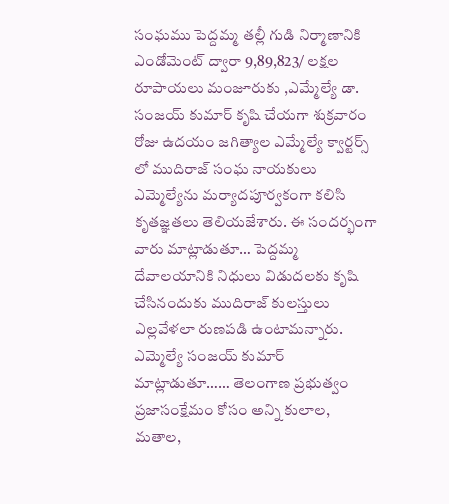సంఘము పెద్దమ్మ తల్లీ గుడి నిర్మాణానికి ఎండోమెంట్ ద్వారా 9,89,823/ లక్షల రూపాయలు మంజూరుకు ,ఎమ్మేల్యే డా. సంజయ్ కుమార్ కృషి చేయగా శుక్రవారం రోజు ఉదయం జగిత్యాల ఎమ్మేల్యే క్వార్టర్స్ లో ముదిరాజ్ సంఘ నాయకులు ఎమ్మెల్యేను మర్యాదపూర్వకంగా కలిసి కృతజ్ఞతలు తెలియజేశారు. ఈ సందర్భంగా వారు మాట్లాడుతూ… పెద్దమ్మ దేవాలయానికి నిధులు విడుదలకు కృషి చేసినందుకు ముదిరాజ్ కులస్తులు ఎల్లవేళలా రుణపడి ఉంటామన్నారు. ఎమ్మెల్యే సంజయ్ కుమార్ మాట్లాడుతూ…… తెలంగాణ ప్రభుత్వం ప్రజాసంక్షేమం కోసం అన్ని కులాల, మతాల,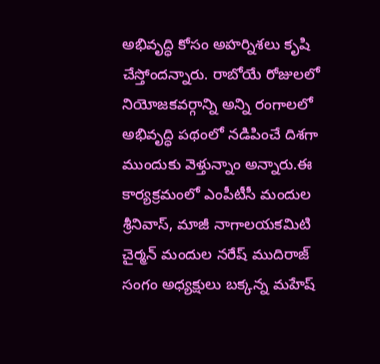అభివృద్ధి కోసం అహర్నిశలు కృషి చేస్తోందన్నారు. రాబోయే రోజులలో నియోజకవర్గాన్ని అన్ని రంగాలలో అభివృద్ధి పథంలో నడిపించే దిశగా ముందుకు వెళ్తున్నాం అన్నారు.ఈ కార్యక్రమంలో ఎంపీటీసీ మందుల శ్రీనివాస్, మాజీ నాగాలయకమిటి చైర్మన్ మందుల నరేష్ ముదిరాజ్ సంగం అధ్యక్షులు బక్కన్న మహేష్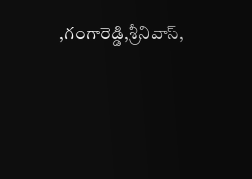,గంగారెడ్డి,శ్రీనివాస్,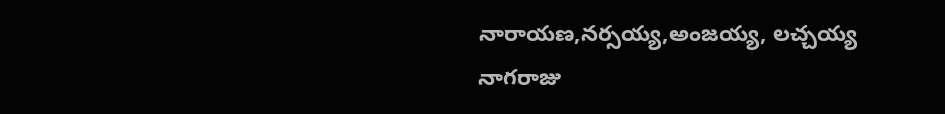నారాయణ,నర్సయ్య,అంజయ్య, లచ్చయ్య నాగరాజు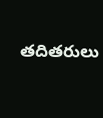తదితరులు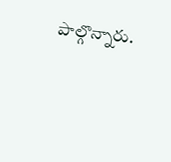పాల్గొన్నారు.